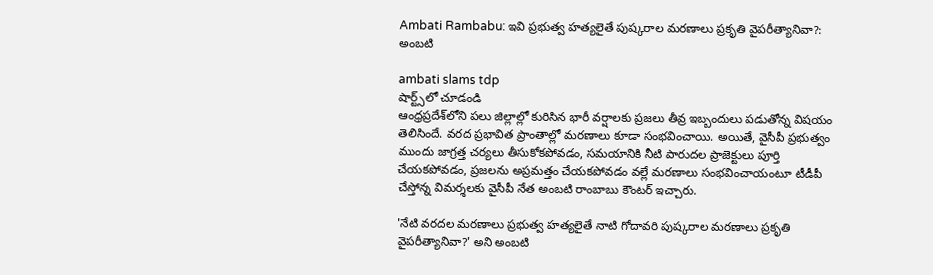Ambati Rambabu: ఇవి ప్ర‌భుత్వ హ‌త్య‌లైతే పుష్కరాల మరణాలు ప్రకృతి వైపరీత్యానివా?: అంబ‌టి

ambati slams tdp
షార్ట్స్‌లో చూడండి
ఆంధ్ర‌ప్ర‌దేశ్‌లోని ప‌లు జిల్లాల్లో కురిసిన భారీ వ‌ర్షాల‌కు ప్ర‌జ‌లు తీవ్ర ఇబ్బందులు ప‌డుతోన్న విష‌యం తెలిసిందే. వ‌ర‌ద ప్ర‌భావిత ప్రాంతాల్లో మ‌ర‌ణాలు కూడా సంభ‌వించాయి. అయితే, వైసీపీ ప్ర‌భుత్వం ముందు జాగ్ర‌త్త చ‌ర్య‌లు తీసుకోక‌పోవ‌డం, సమ‌యానికి నీటి పారుద‌ల ప్రాజెక్టులు పూర్తి చేయ‌క‌పోవ‌డం, ప్ర‌జ‌ల‌ను అప్ర‌మ‌త్తం చేయ‌క‌పోవ‌డం వ‌ల్లే మ‌ర‌ణాలు సంభ‌వించాయంటూ టీడీపీ చేస్తోన్న విమ‌ర్శ‌ల‌కు వైసీపీ నేత అంబ‌టి రాంబాబు కౌంట‌ర్ ఇచ్చారు.

'నేటి వరదల మరణాలు ప్రభుత్వ హత్యలైతే నాటి గోదావరి పుష్కరాల మరణాలు ప్రకృతి వైపరీత్యానివా?' అని అంబ‌టి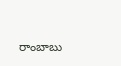రాంబాబు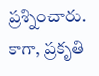ప్ర‌శ్నించారు. కాగా, ప్ర‌కృతి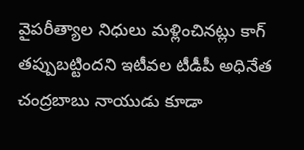వైప‌రీత్యాల నిధులు మ‌ళ్లించిన‌ట్లు కాగ్ త‌ప్పుబ‌ట్టింద‌ని ఇటీవ‌ల టీడీపీ అధినేత చంద్ర‌బాబు నాయుడు కూడా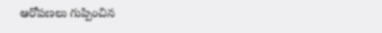ఆరోప‌ణ‌లు గుప్పించిన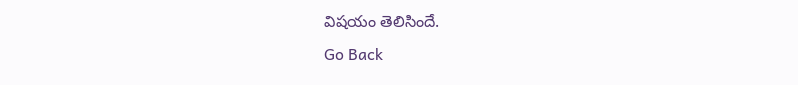విష‌యం తెలిసిందే.
Go Back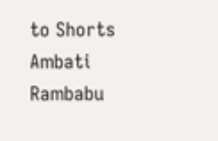to Shorts
Ambati Rambabu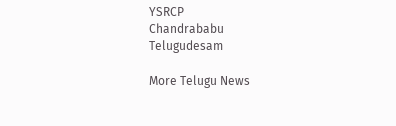YSRCP
Chandrababu
Telugudesam

More Telugu News